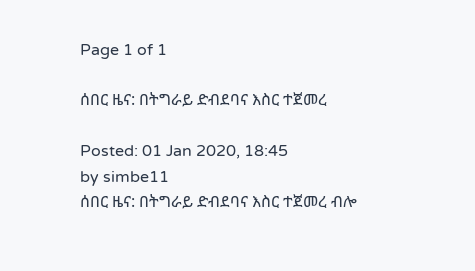Page 1 of 1

ሰበር ዜና: በትግራይ ድብደባና እስር ተጀመረ

Posted: 01 Jan 2020, 18:45
by simbe11
ሰበር ዜና: በትግራይ ድብደባና እስር ተጀመረ ብሎ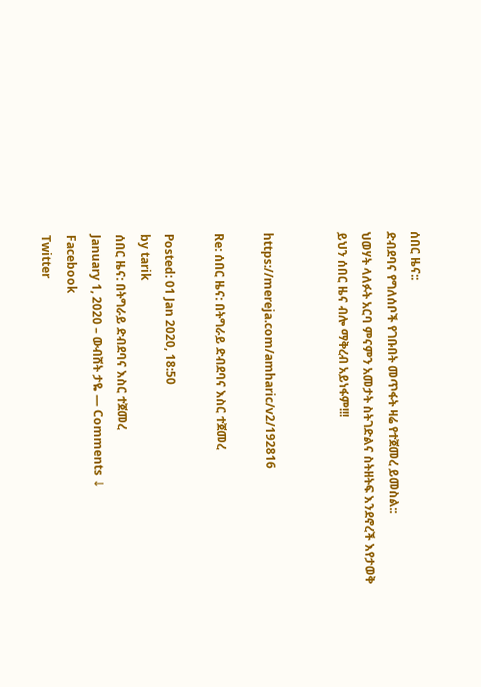ሰበር ዜና::
ድብደባና የግለሰቦች የገቡበት መጥፋት ዛሬ የተጀመረ ይመስል::
ህወሃት ላለፉት አርባ ምናምን አመታት ስትገድልና ስትዘትፍ እንደኖረች እየታወቅ ይህን ሰበር ዜና ብሎ ማቅረብ አይነፋም!!!


https://mereja.com/amharic/v2/192816

Re: ሰበር ዜና: በትግራይ ድብደባና እስር ተጀመረ

Posted: 01 Jan 2020, 18:50
by tarik
ሰበር ዜና: በትግራይ ድብደባና እስር ተጀመረ
January 1, 2020 – ውብሸት ታዬ — Comments ↓
Facebook
Twitter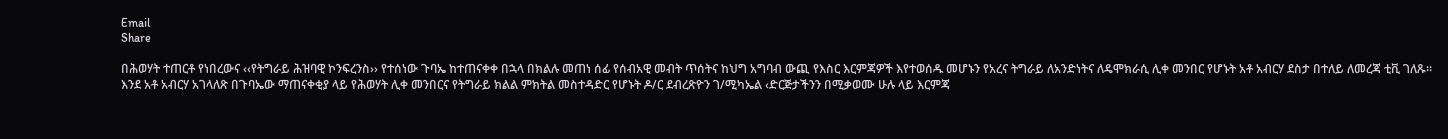Email
Share

በሕወሃት ተጠርቶ የነበረውና ‹‹የትግራይ ሕዝባዊ ኮንፍረንስ›› የተሰነው ጉባኤ ከተጠናቀቀ በኋላ በክልሉ መጠነ ሰፊ የሰብአዊ መብት ጥሰትና ከህግ አግባብ ውጪ የእስር እርምጃዎች እየተወሰዱ መሆኑን የአረና ትግራይ ለአንድነትና ለዴሞክራሲ ሊቀ መንበር የሆኑት አቶ አብርሃ ደስታ በተለይ ለመረጃ ቲቪ ገለጹ፡፡
እንደ አቶ አብርሃ አገላለጽ በጉባኤው ማጠናቀቂያ ላይ የሕወሃት ሊቀ መንበርና የትግራይ ክልል ምክትል መስተዳድር የሆኑት ዶ/ር ደብረጽዮን ገ/ሚካኤል ‹ድርጅታችንን በሚቃወሙ ሁሉ ላይ እርምጃ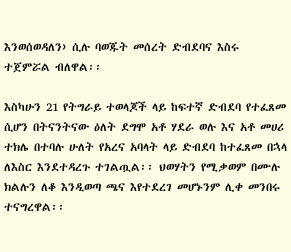እንወሰወዳለን› ሲሉ ባወጁት መሰረት ድብደባና እስሩ ተጀምሯል ብለዋል፡፡

እስካሁን 21 የትግራይ ተወላጆች ላይ ከፍተኛ ድብደባ የተፈጸመ ሲሆን በትናንትናው ዕለት ደግሞ አቶ ሃደራ ወሉ እና አቶ መሀሪ ተክሌ በተባሉ ሁለት የአረና አባላት ላይ ድብደባ ከተፈጸመ በኋላ ለእስር እንደተዳረጉ ተገልጧል፡፡ ህወሃትን የሚቃወም በሙሉ ክልሉን ለቆ እንዲወጣ ጫና እየተደረገ መሆኑንም ሊቀ መንበሩ ተናግረዋል፡፡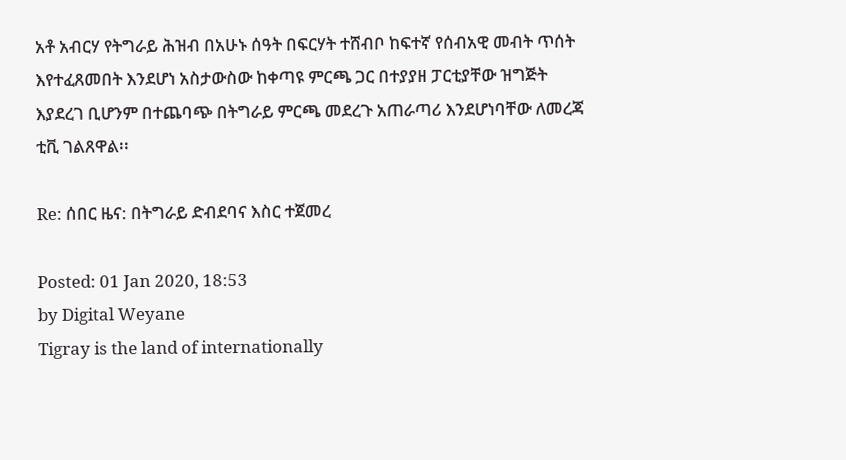አቶ አብርሃ የትግራይ ሕዝብ በአሁኑ ሰዓት በፍርሃት ተሸብቦ ከፍተኛ የሰብአዊ መብት ጥሰት እየተፈጸመበት እንደሆነ አስታውስው ከቀጣዩ ምርጫ ጋር በተያያዘ ፓርቲያቸው ዝግጅት እያደረገ ቢሆንም በተጨባጭ በትግራይ ምርጫ መደረጉ አጠራጣሪ እንደሆነባቸው ለመረጃ ቲቪ ገልጸዋል፡፡

Re: ሰበር ዜና: በትግራይ ድብደባና እስር ተጀመረ

Posted: 01 Jan 2020, 18:53
by Digital Weyane
Tigray is the land of internationally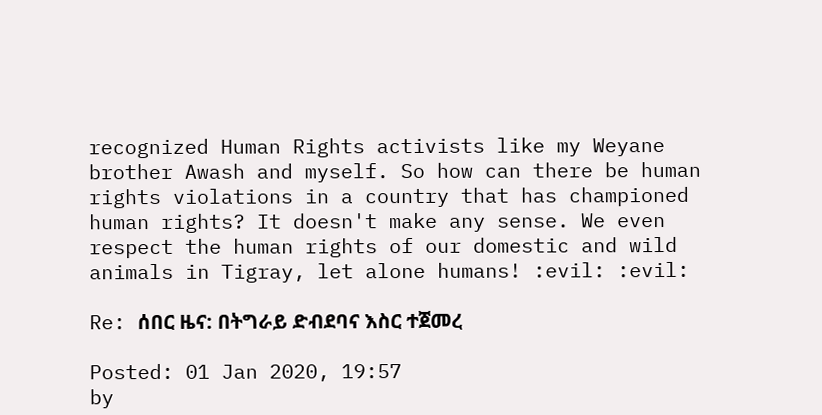recognized Human Rights activists like my Weyane brother Awash and myself. So how can there be human rights violations in a country that has championed human rights? It doesn't make any sense. We even respect the human rights of our domestic and wild animals in Tigray, let alone humans! :evil: :evil:

Re: ሰበር ዜና: በትግራይ ድብደባና እስር ተጀመረ

Posted: 01 Jan 2020, 19:57
by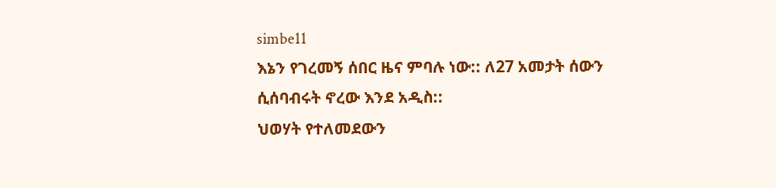simbe11
እኔን የገረመኝ ሰበር ዜና ምባሉ ነው:: ለ27 አመታት ሰውን ሲሰባብሩት ኖረው እንደ አዲስ::
ህወሃት የተለመደውን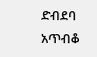ድብደባ አጥብቆ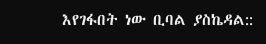እየገፋበት ነው ቢባል ያስኬዳል::